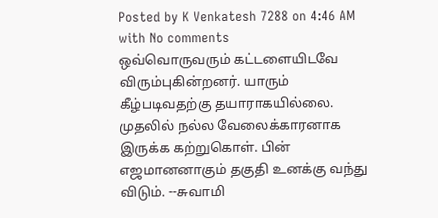Posted by K Venkatesh 7288 on 4:46 AM with No comments
ஒவ்வொருவரும் கட்டளையிடவே விரும்புகின்றனர். யாரும் கீழ்படிவதற்கு தயாராகயில்லை. முதலில் நல்ல வேலைக்காரனாக இருக்க கற்றுகொள். பின் எஜமானனாகும் தகுதி உனக்கு வந்து விடும். --சுவாமி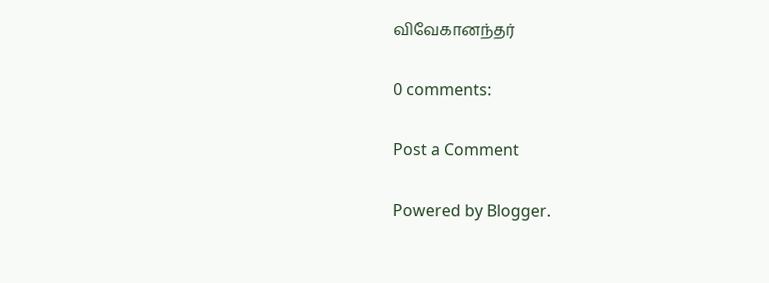விவேகானந்தர்

0 comments:

Post a Comment

Powered by Blogger.